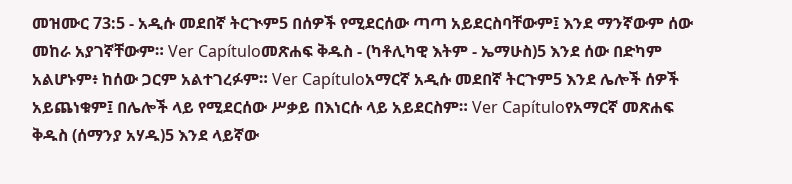መዝሙር 73:5 - አዲሱ መደበኛ ትርጒም5 በሰዎች የሚደርሰው ጣጣ አይደርስባቸውም፤ እንደ ማንኛውም ሰው መከራ አያገኛቸውም። Ver Capítuloመጽሐፍ ቅዱስ - (ካቶሊካዊ እትም - ኤማሁስ)5 እንደ ሰው በድካም አልሆኑም፥ ከሰው ጋርም አልተገረፉም። Ver Capítuloአማርኛ አዲሱ መደበኛ ትርጉም5 እንደ ሌሎች ሰዎች አይጨነቁም፤ በሌሎች ላይ የሚደርሰው ሥቃይ በእነርሱ ላይ አይደርስም። Ver Capítuloየአማርኛ መጽሐፍ ቅዱስ (ሰማንያ አሃዱ)5 እንደ ላይኛው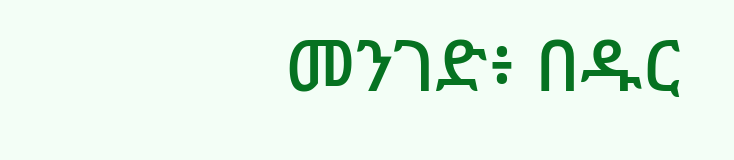መንገድ፥ በዱር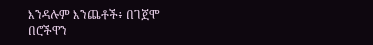እንዳሉም እንጨቶች፥ በገጀሞ በሮችዋን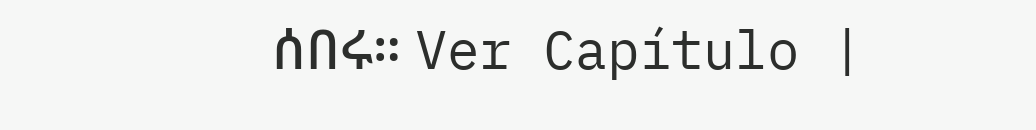ሰበሩ። Ver Capítulo |